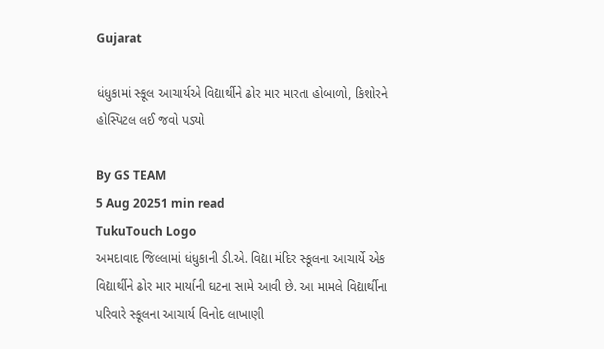Gujarat

ધંધુકામાં સ્કૂલ આચાર્યએ વિદ્યાર્થીને ઢોર માર મારતા હોબાળો, કિશોરને હોસ્પિટલ લઈ જવો પડ્યો

By GS TEAM
5 Aug 20251 min read
TukuTouch Logo
અમદાવાદ જિલ્લામાં ધંધુકાની ડી.એ. વિદ્યા મંદિર સ્કૂલના આચાર્યે એક વિદ્યાર્થીને ઢોર માર માર્યાની ઘટના સામે આવી છે. આ મામલે વિદ્યાર્થીના પરિવારે સ્કૂલના આચાર્ય વિનોદ લાખાણી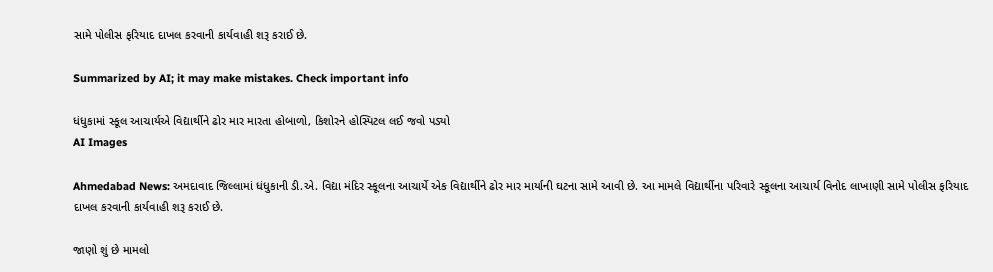સામે પોલીસ ફરિયાદ દાખલ કરવાની કાર્યવાહી શરૂ કરાઈ છે.

Summarized by AI; it may make mistakes. Check important info

ધંધુકામાં સ્કૂલ આચાર્યએ વિદ્યાર્થીને ઢોર માર મારતા હોબાળો, કિશોરને હોસ્પિટલ લઈ જવો પડ્યો
AI Images

Ahmedabad News: અમદાવાદ જિલ્લામાં ધંધુકાની ડી.એ. વિદ્યા મંદિર સ્કૂલના આચાર્યે એક વિદ્યાર્થીને ઢોર માર માર્યાની ઘટના સામે આવી છે. આ મામલે વિદ્યાર્થીના પરિવારે સ્કૂલના આચાર્ય વિનોદ લાખાણી સામે પોલીસ ફરિયાદ દાખલ કરવાની કાર્યવાહી શરૂ કરાઈ છે.

જાણો શું છે મામલો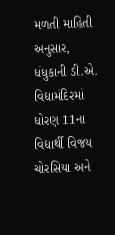મળતી માહિતી અનુસાર, ધંધુકાની ડી.એ. વિદ્યામંદિરમાં ધોરણ 11ના વિદ્યાર્થી વિજય ચોરસિયા અને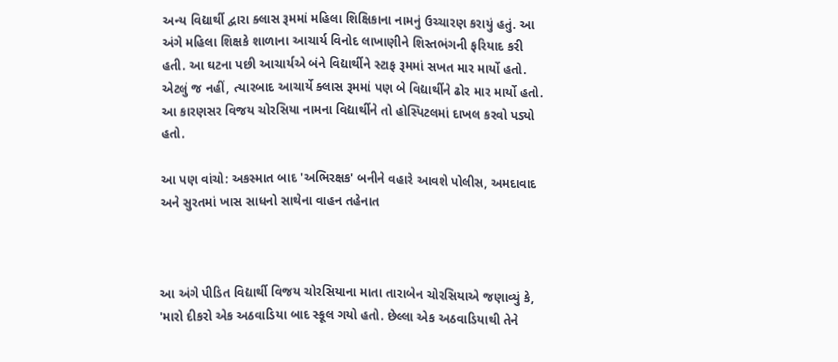અન્ય વિદ્યાર્થી દ્વારા ક્લાસ રૂમમાં મહિલા શિક્ષિકાના નામનું ઉચ્ચારણ કરાયું હતું. આ અંગે મહિલા શિક્ષકે શાળાના આચાર્ય વિનોદ લાખાણીને શિસ્તભંગની ફરિયાદ કરી હતી. આ ઘટના પછી આચાર્યએ બંને વિદ્યાર્થીને સ્ટાફ રૂમમાં સખત માર માર્યો હતો. એટલું જ નહીં, ત્યારબાદ આચાર્યે ક્લાસ રૂમમાં પણ બે વિદ્યાર્થીને ઢોર માર માર્યો હતો. આ કારણસર વિજય ચોરસિયા નામના વિદ્યાર્થીને તો હોસ્પિટલમાં દાખલ કરવો પડ્યો હતો.

આ પણ વાંચો: અકસ્માત બાદ 'અભિરક્ષક' બનીને વહારે આવશે પોલીસ, અમદાવાદ અને સુરતમાં ખાસ સાધનો સાથેના વાહન તહેનાત



આ અંગે પીડિત વિદ્યાર્થી વિજય ચોરસિયાના માતા તારાબેન ચોરસિયાએ જણાવ્યું કે, 'મારો દીકરો એક અઠવાડિયા બાદ સ્કૂલ ગયો હતો. છેલ્લા એક અઠવાડિયાથી તેને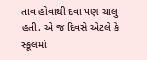તાવ હોવાથી દવા પણ ચાલુ હતી. એ જ દિવસે એટલે કે સ્કૂલમાં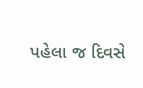પહેલા જ દિવસે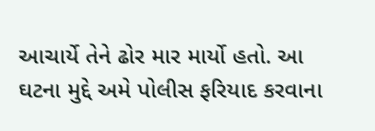આચાર્યે તેને ઢોર માર માર્યો હતો. આ ઘટના મુદ્દે અમે પોલીસ ફરિયાદ કરવાના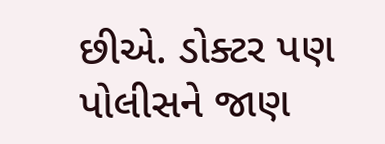છીએ. ડોક્ટર પણ પોલીસને જાણ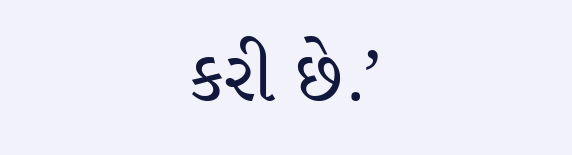કરી છે.’